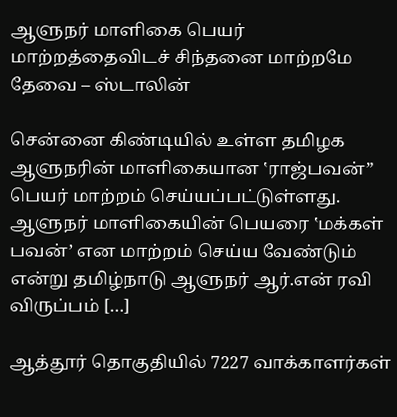ஆளுநர் மாளிகை பெயர் மாற்றத்தைவிடச் சிந்தனை மாற்றமே தேவை – ஸ்டாலின்

சென்னை கிண்டியில் உள்ள தமிழக ஆளுநரின் மாளிகையான ‛ராஜ்பவன்” பெயர் மாற்றம் செய்யப்பட்டுள்ளது. ஆளுநர் மாளிகையின் பெயரை ‛மக்கள் பவன்’ என மாற்றம் செய்ய வேண்டும் என்று தமிழ்நாடு ஆளுநர் ஆர்.என் ரவி விருப்பம் […]

ஆத்தூர் தொகுதியில் 7227 வாக்காளர்கள்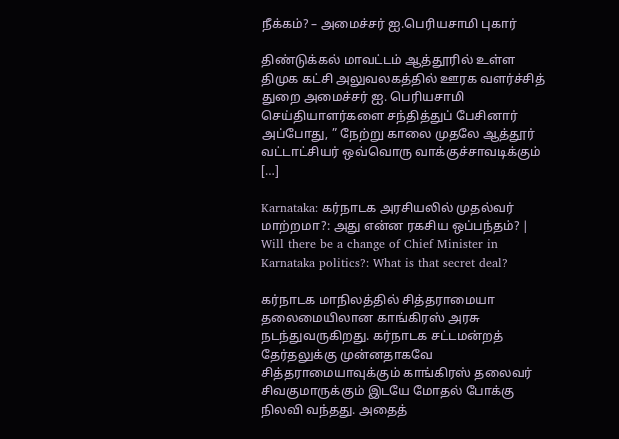நீக்கம்? – அமைச்சர் ஐ.பெரியசாமி புகார்

திண்டுக்கல் மாவட்டம் ஆத்தூரில் உள்ள திமுக கட்சி அலுவலகத்தில் ஊரக வளர்ச்சித் துறை அமைச்சர் ஐ. பெரியசாமி செய்தியாளர்களை சந்தித்துப் பேசினார் அப்போது, ” நேற்று காலை முதலே ஆத்தூர் வட்டாட்சியர் ஒவ்வொரு வாக்குச்சாவடிக்கும் […]

Karnataka: கர்நாடக அரசியலில் முதல்வர் மாற்றமா?: அது என்ன ரகசிய ஒப்பந்தம்? | Will there be a change of Chief Minister in Karnataka politics?: What is that secret deal?

கர்நாடக மாநிலத்தில் சித்தராமையா தலைமையிலான காங்கிரஸ் அரசு நடந்துவருகிறது. கர்நாடக சட்டமன்றத் தேர்தலுக்கு முன்னதாகவே சித்தராமையாவுக்கும் காங்கிரஸ் தலைவர் சிவகுமாருக்கும் இடயே மோதல் போக்கு நிலவி வந்தது. அதைத்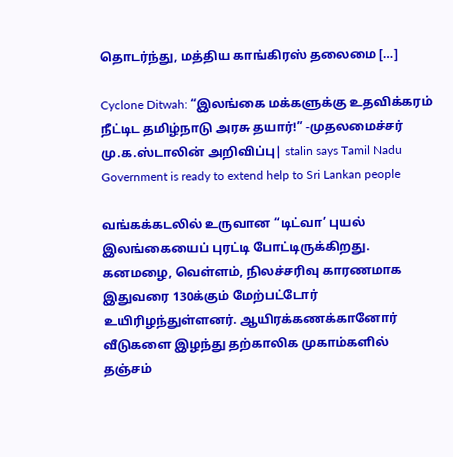தொடர்ந்து, மத்திய காங்கிரஸ் தலைமை […]

Cyclone Ditwah: “இலங்கை மக்களுக்கு உதவிக்கரம் நீட்டிட தமிழ்நாடு அரசு தயார்!” -முதலமைச்சர் மு.க.ஸ்டாலின் அறிவிப்பு| stalin says Tamil Nadu Government is ready to extend help to Sri Lankan people

வங்கக்கடலில் உருவான “டிட்வா’ புயல் இலங்கையைப் புரட்டி போட்டிருக்கிறது. கனமழை, வெள்ளம், நிலச்சரிவு காரணமாக இதுவரை 130க்கும் மேற்பட்டோர் உயிரிழந்துள்ளனர். ஆயிரக்கணக்கானோர் வீடுகளை இழந்து தற்காலிக முகாம்களில் தஞ்சம்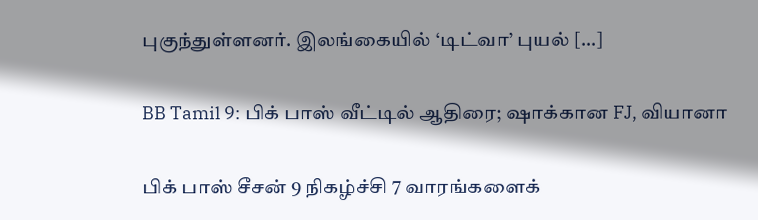புகுந்துள்ளனர். இலங்கையில் ‘டிட்வா’ புயல் […]

BB Tamil 9: பிக் பாஸ் வீட்டில் ஆதிரை; ஷாக்கான FJ, வியானா

பிக் பாஸ் சீசன் 9 நிகழ்ச்சி 7 வாரங்களைக்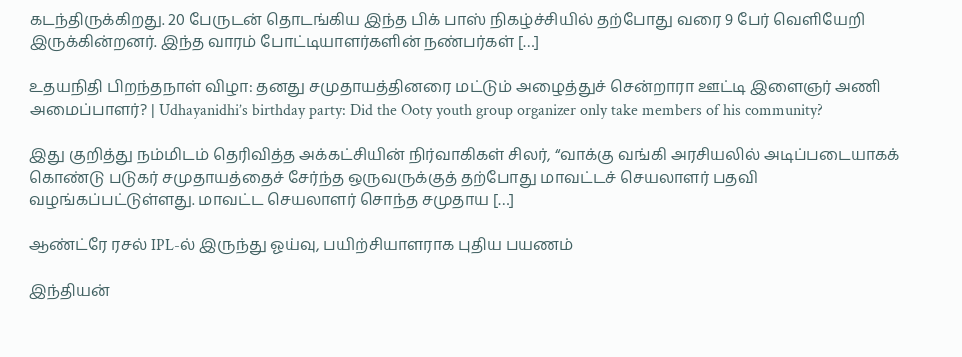கடந்திருக்கிறது. 20 பேருடன் தொடங்கிய இந்த பிக் பாஸ் நிகழ்ச்சியில் தற்போது வரை 9 பேர் வெளியேறி இருக்கின்றனர். இந்த வாரம் போட்டியாளர்களின் நண்பர்கள் […]

உதயநிதி பிறந்தநாள் விழா: தனது சமுதாயத்தினரை மட்டும் அழைத்துச் சென்றாரா ஊட்டி இளைஞர் அணி அமைப்பாளர்? | Udhayanidhi’s birthday party: Did the Ooty youth group organizer only take members of his community?

இது குறித்து நம்மிடம் தெரிவித்த அக்கட்சியின் நிர்வாகிகள் சிலர், “வாக்கு வங்கி அரசியலில் அடிப்படையாகக் கொண்டு படுகர் சமுதாயத்தைச் சேர்ந்த ஒருவருக்குத் தற்போது மாவட்டச் செயலாளர் பதவி வழங்கப்பட்டுள்ளது. மாவட்ட செயலாளர் சொந்த சமுதாய […]

ஆண்ட்ரே ரசல் IPL-ல் இருந்து ஓய்வு, பயிற்சியாளராக புதிய பயணம்

இந்தியன்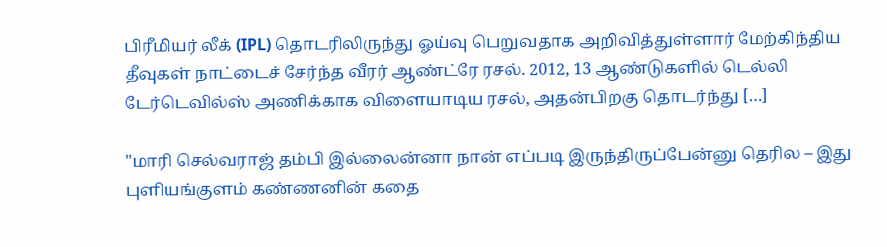பிரீமியர் லீக் (IPL) தொடரிலிருந்து ஓய்வு பெறுவதாக அறிவித்துள்ளார் மேற்கிந்திய தீவுகள் நாட்டைச் சேர்ந்த வீரர் ஆண்ட்ரே ரசல். 2012, 13 ஆண்டுகளில் டெல்லி டேர்டெவில்ஸ் அணிக்காக விளையாடிய ரசல், அதன்பிறகு தொடர்ந்து […]

"மாரி செல்வராஜ் தம்பி இல்லைன்னா நான் எப்படி இருந்திருப்பேன்னு தெரில – இது புளியங்குளம் கண்ணனின் கதை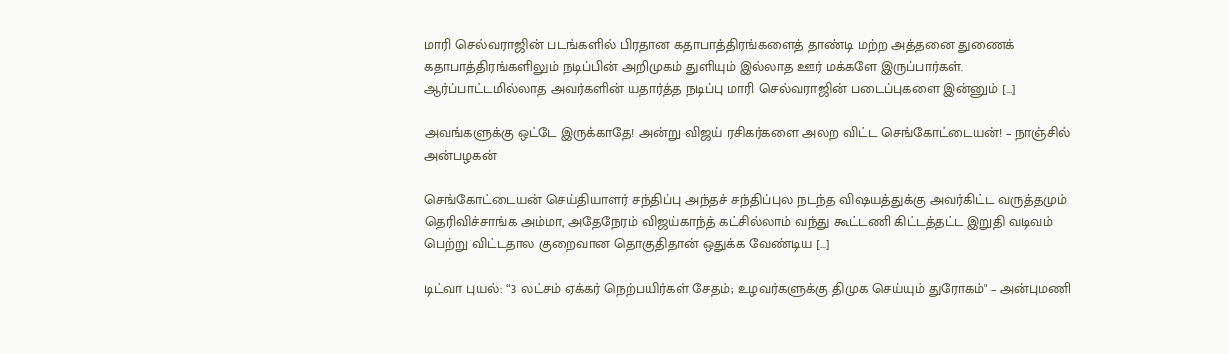மாரி செல்வராஜின் படங்களில் பிரதான கதாபாத்திரங்களைத் தாண்டி மற்ற அத்தனை துணைக் கதாபாத்திரங்களிலும் நடிப்பின் அறிமுகம் துளியும் இல்லாத ஊர் மக்களே இருப்பார்கள். ஆர்ப்பாட்டமில்லாத அவர்களின் யதார்த்த நடிப்பு மாரி செல்வராஜின் படைப்புகளை இன்னும் […]

அவங்களுக்கு ஒட்டே இருக்காதே! அன்று விஜய் ரசிகர்களை அலற விட்ட செங்கோட்டையன்! – நாஞ்சில் அன்பழகன்

செங்கோட்டையன் செய்தியாளர் சந்திப்பு அந்தச் சந்திப்புல நடந்த விஷயத்துக்கு அவர்கிட்ட வருத்தமும் தெரிவிச்சாங்க அம்மா, அதேநேரம் விஜய்காந்த் கட்சில்லாம் வந்து கூட்டணி கிட்டத்தட்ட இறுதி வடிவம் பெற்று விட்டதால குறைவான தொகுதிதான் ஒதுக்க வேண்டிய […]

டிட்வா புயல்: “3 லட்சம் ஏக்கர் நெற்பயிர்கள் சேதம்; உழவர்களுக்கு திமுக செய்யும் துரோகம்" – அன்புமணி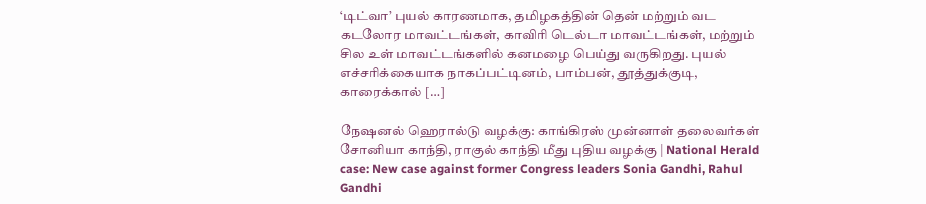‘டிட்வா’ புயல் காரணமாக, தமிழகத்தின் தென் மற்றும் வட கடலோர மாவட்டங்கள், காவிரி டெல்டா மாவட்டங்கள், மற்றும் சில உள் மாவட்டங்களில் கனமழை பெய்து வருகிறது. புயல் எச்சரிக்கையாக நாகப்பட்டினம், பாம்பன், தூத்துக்குடி, காரைக்கால் […]

நேஷனல் ஹெரால்டு வழக்கு: காங்கிரஸ் முன்னாள் தலைவர்கள் சோனியா காந்தி, ராகுல் காந்தி மீது புதிய வழக்கு | National Herald case: New case against former Congress leaders Sonia Gandhi, Rahul Gandhi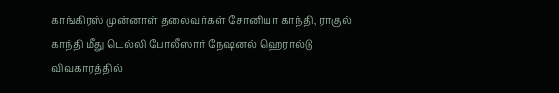காங்கிரஸ் முன்னாள் தலைவர்கள் சோனியா காந்தி, ராகுல் காந்தி மீது டெல்லி போலீஸார் நேஷனல் ஹெரால்டு விவகாரத்தில்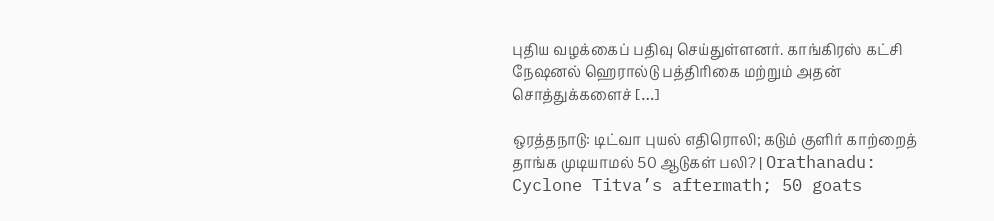புதிய வழக்கைப் பதிவு செய்துள்ளனர். காங்கிரஸ் கட்சி நேஷனல் ஹெரால்டு பத்திரிகை மற்றும் அதன் சொத்துக்களைச் […]

ஒரத்தநாடு: டிட்வா புயல் எதிரொலி; கடும் குளிர் காற்றைத் தாங்க முடியாமல் 50 ஆடுகள் பலி? | Orathanadu: Cyclone Titva’s aftermath; 50 goats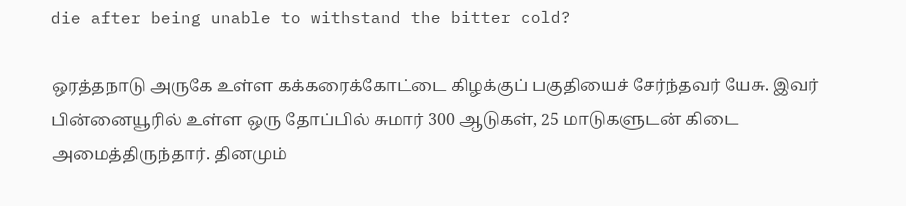die after being unable to withstand the bitter cold?

ஒரத்தநாடு அருகே உள்ள கக்கரைக்கோட்டை கிழக்குப் பகுதியைச் சேர்ந்தவர் யேசு. இவர் பின்னையூரில் உள்ள ஒரு தோப்பில் சுமார் 300 ஆடுகள், 25 மாடுகளுடன் கிடை அமைத்திருந்தார். தினமும்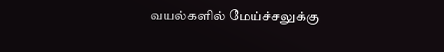வயல்களில் மேய்ச்சலுக்கு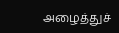அழைத்துச்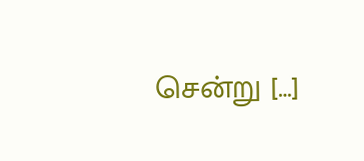சென்று […]